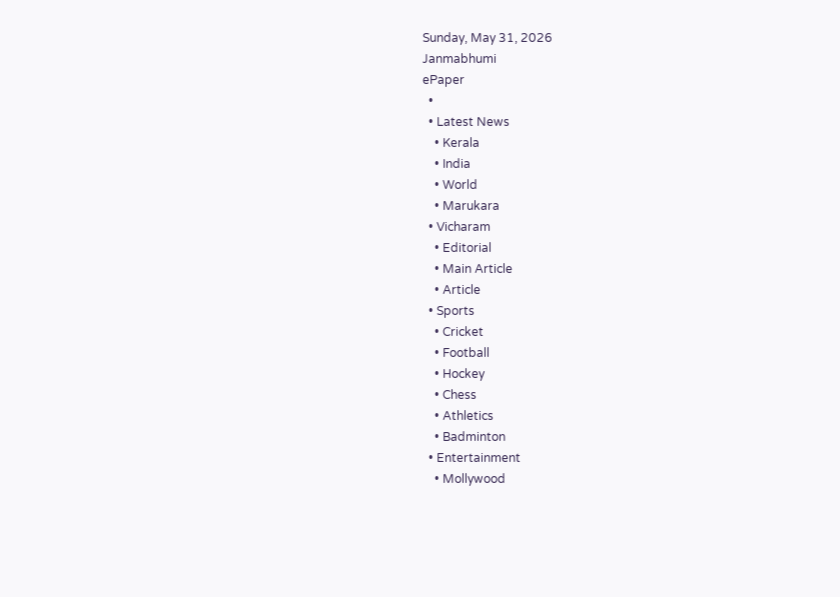Sunday, May 31, 2026
Janmabhumi
ePaper
  •
  • Latest News
    • Kerala
    • India
    • World
    • Marukara
  • Vicharam
    • Editorial
    • Main Article
    • Article
  • Sports
    • Cricket
    • Football
    • Hockey
    • Chess
    • Athletics
    • Badminton
  • Entertainment
    • Mollywood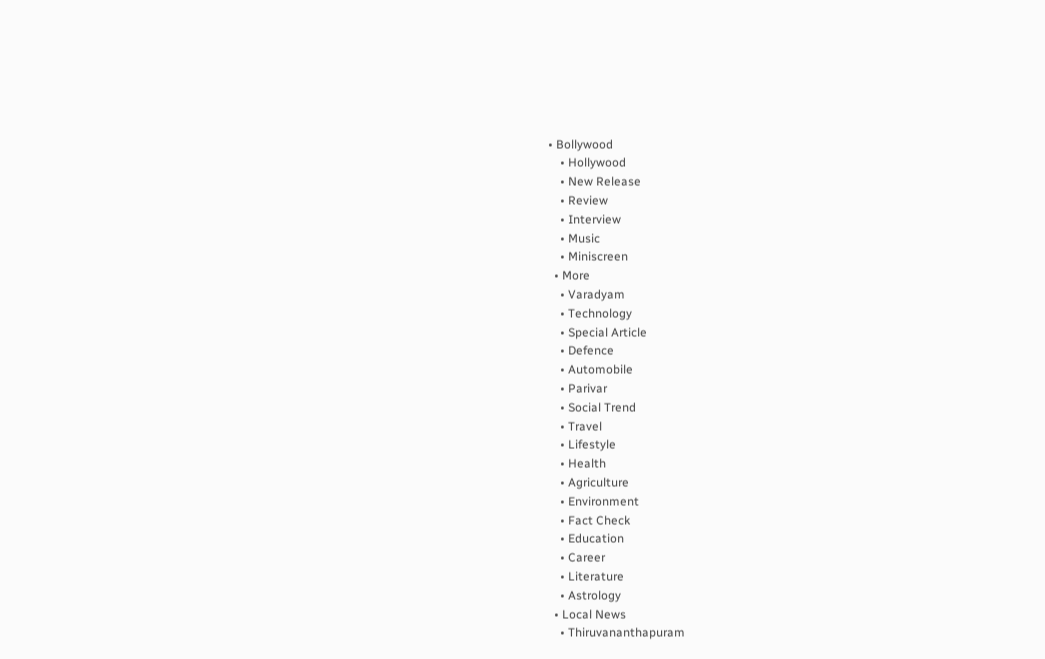• Bollywood
    • Hollywood
    • New Release
    • Review
    • Interview
    • Music
    • Miniscreen
  • More
    • Varadyam
    • Technology
    • Special Article
    • Defence
    • Automobile
    • Parivar
    • Social Trend
    • Travel
    • Lifestyle
    • Health
    • Agriculture
    • Environment
    • Fact Check
    • Education
    • Career
    • Literature
    • Astrology
  • Local News
    • Thiruvananthapuram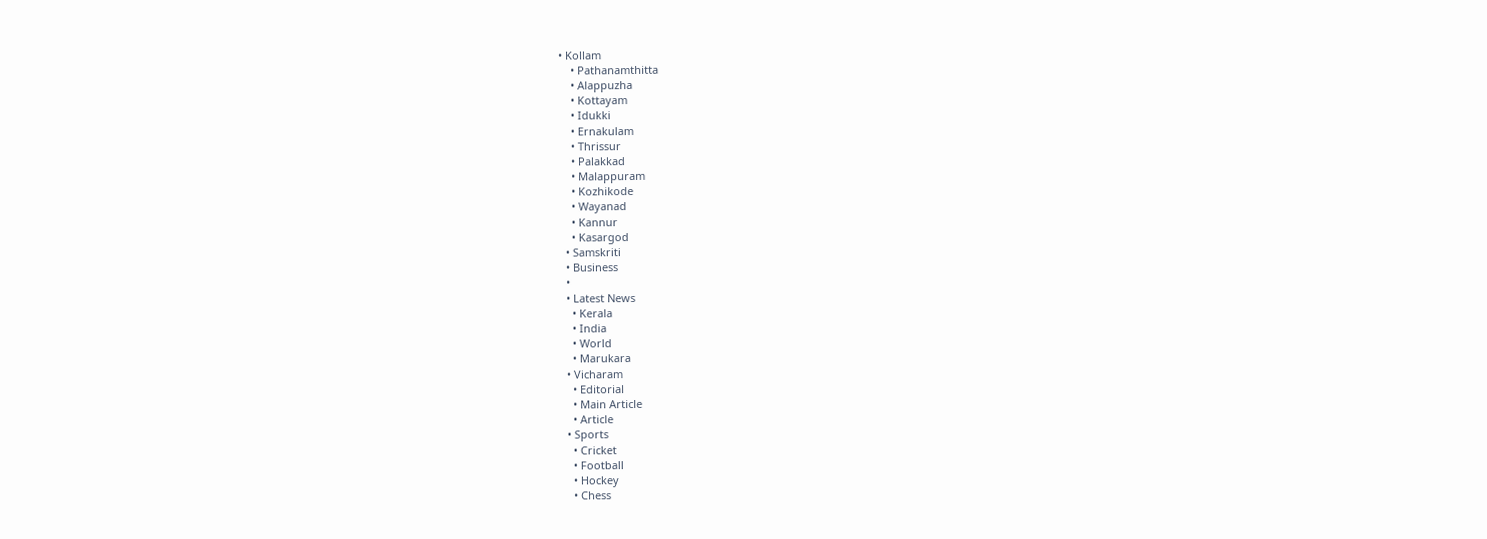• Kollam
    • Pathanamthitta
    • Alappuzha
    • Kottayam
    • Idukki
    • Ernakulam
    • Thrissur
    • Palakkad
    • Malappuram
    • Kozhikode
    • Wayanad
    • Kannur
    • Kasargod
  • Samskriti
  • Business
  •
  • Latest News
    • Kerala
    • India
    • World
    • Marukara
  • Vicharam
    • Editorial
    • Main Article
    • Article
  • Sports
    • Cricket
    • Football
    • Hockey
    • Chess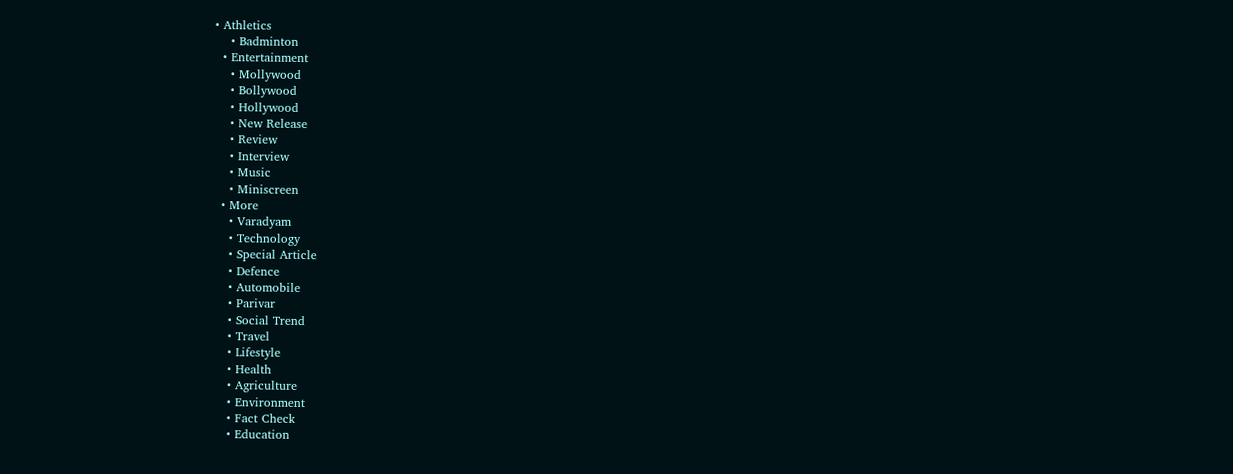• Athletics
    • Badminton
  • Entertainment
    • Mollywood
    • Bollywood
    • Hollywood
    • New Release
    • Review
    • Interview
    • Music
    • Miniscreen
  • More
    • Varadyam
    • Technology
    • Special Article
    • Defence
    • Automobile
    • Parivar
    • Social Trend
    • Travel
    • Lifestyle
    • Health
    • Agriculture
    • Environment
    • Fact Check
    • Education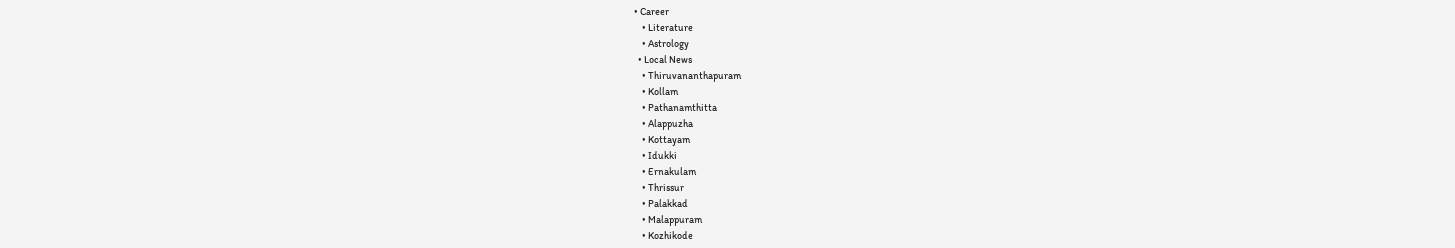• Career
    • Literature
    • Astrology
  • Local News
    • Thiruvananthapuram
    • Kollam
    • Pathanamthitta
    • Alappuzha
    • Kottayam
    • Idukki
    • Ernakulam
    • Thrissur
    • Palakkad
    • Malappuram
    • Kozhikode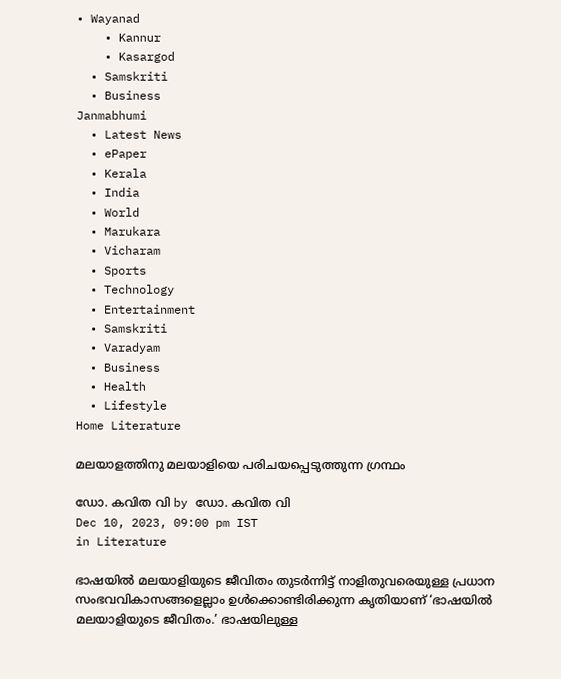• Wayanad
    • Kannur
    • Kasargod
  • Samskriti
  • Business
Janmabhumi
  • Latest News
  • ePaper
  • Kerala
  • India
  • World
  • Marukara
  • Vicharam
  • Sports
  • Technology
  • Entertainment
  • Samskriti
  • Varadyam
  • Business
  • Health
  • Lifestyle
Home Literature

മലയാളത്തിനു മലയാളിയെ പരിചയപ്പെടുത്തുന്ന ഗ്രന്ഥം

ഡോ. കവിത വി by ഡോ. കവിത വി
Dec 10, 2023, 09:00 pm IST
in Literature

ഭാഷയില്‍ മലയാളിയുടെ ജീവിതം തുടര്‍ന്നിട്ട് നാളിതുവരെയുള്ള പ്രധാന സംഭവവികാസങ്ങളെല്ലാം ഉള്‍ക്കൊണ്ടിരിക്കുന്ന കൃതിയാണ് ‘ഭാഷയില്‍ മലയാളിയുടെ ജീവിതം.’ ഭാഷയിലുള്ള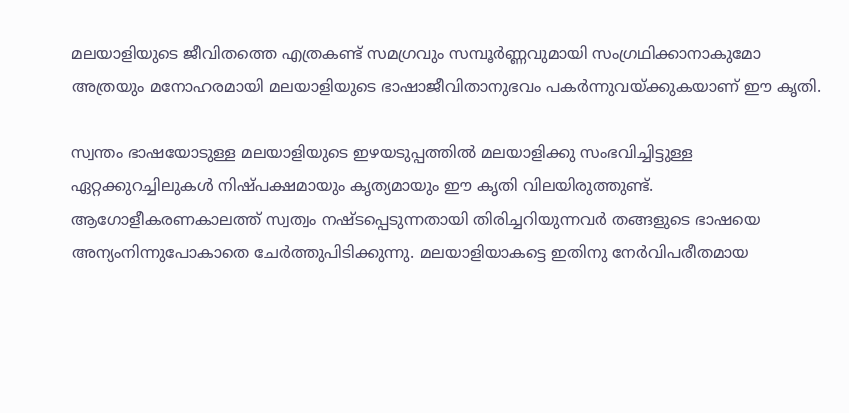മലയാളിയുടെ ജീവിതത്തെ എത്രകണ്ട് സമഗ്രവും സമ്പൂര്‍ണ്ണവുമായി സംഗ്രഥിക്കാനാകുമോ അത്രയും മനോഹരമായി മലയാളിയുടെ ഭാഷാജീവിതാനുഭവം പകര്‍ന്നുവയ്‌ക്കുകയാണ് ഈ കൃതി.

സ്വന്തം ഭാഷയോടുള്ള മലയാളിയുടെ ഇഴയടുപ്പത്തില്‍ മലയാളിക്കു സംഭവിച്ചിട്ടുള്ള ഏറ്റക്കുറച്ചിലുകള്‍ നിഷ്പക്ഷമായും കൃത്യമായും ഈ കൃതി വിലയിരുത്തുണ്ട്. ആഗോളീകരണകാലത്ത് സ്വത്വം നഷ്ടപ്പെടുന്നതായി തിരിച്ചറിയുന്നവര്‍ തങ്ങളുടെ ഭാഷയെ അന്യംനിന്നുപോകാതെ ചേര്‍ത്തുപിടിക്കുന്നു. മലയാളിയാകട്ടെ ഇതിനു നേര്‍വിപരീതമായ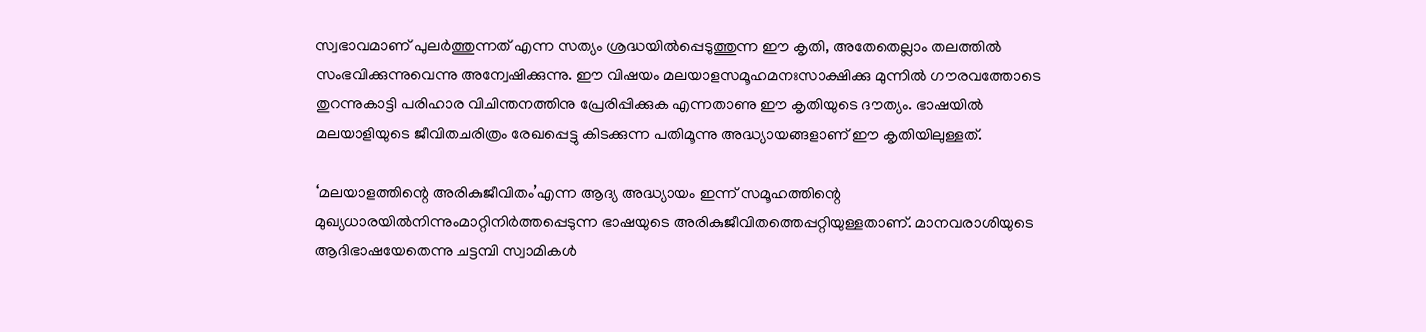സ്വഭാവമാണ് പുലര്‍ത്തുന്നത് എന്ന സത്യം ശ്രദ്ധയില്‍പ്പെടുത്തുന്ന ഈ കൃതി, അതേതെല്ലാം തലത്തില്‍ സംഭവിക്കുന്നുവെന്നു അന്വേഷിക്കുന്നു. ഈ വിഷയം മലയാളസമൂഹമനഃസാക്ഷിക്കു മുന്നില്‍ ഗൗരവത്തോടെ തുറന്നുകാട്ടി പരിഹാര വിചിന്തനത്തിനു പ്രേരിപ്പിക്കുക എന്നതാണു ഈ കൃതിയുടെ ദൗത്യം. ഭാഷയില്‍ മലയാളിയുടെ ജീവിതചരിത്രം രേഖപ്പെട്ടു കിടക്കുന്ന പതിമൂന്നു അദ്ധ്യായങ്ങളാണ് ഈ കൃതിയിലുള്ളത്.

‘മലയാളത്തിന്റെ അരികുജീവിതം’എന്ന ആദ്യ അദ്ധ്യായം ഇന്ന് സമൂഹത്തിന്റെ മുഖ്യധാരയില്‍നിന്നുംമാറ്റിനിര്‍ത്തപ്പെടുന്ന ഭാഷയുടെ അരികുജീവിതത്തെപ്പറ്റിയുള്ളതാണ്. മാനവരാശിയുടെ ആദിഭാഷയേതെന്നു ചട്ടമ്പി സ്വാമികള്‍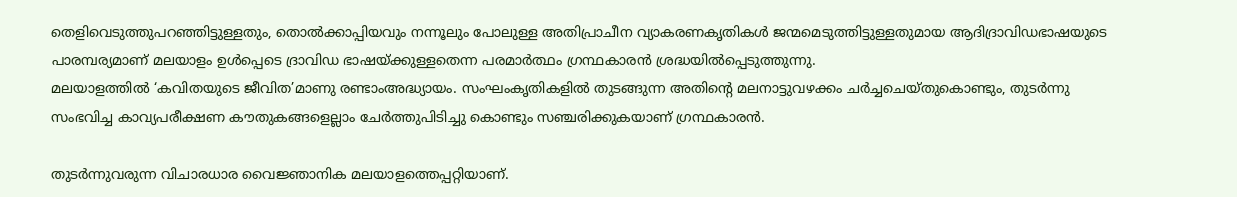തെളിവെടുത്തുപറഞ്ഞിട്ടുള്ളതും, തൊല്‍ക്കാപ്പിയവും നന്നൂലും പോലുള്ള അതിപ്രാചീന വ്യാകരണകൃതികള്‍ ജന്മമെടുത്തിട്ടുള്ളതുമായ ആദിദ്രാവിഡഭാഷയുടെ പാരമ്പര്യമാണ് മലയാളം ഉള്‍പ്പെടെ ദ്രാവിഡ ഭാഷയ്‌ക്കുള്ളതെന്ന പരമാര്‍ത്ഥം ഗ്രന്ഥകാരന്‍ ശ്രദ്ധയില്‍പ്പെടുത്തുന്നു.
മലയാളത്തില്‍ ‘കവിതയുടെ ജീവിത’മാണു രണ്ടാംഅദ്ധ്യായം. സംഘംകൃതികളില്‍ തുടങ്ങുന്ന അതിന്റെ മലനാട്ടുവഴക്കം ചര്‍ച്ചചെയ്തുകൊണ്ടും, തുടര്‍ന്നു സംഭവിച്ച കാവ്യപരീക്ഷണ കൗതുകങ്ങളെല്ലാം ചേര്‍ത്തുപിടിച്ചു കൊണ്ടും സഞ്ചരിക്കുകയാണ് ഗ്രന്ഥകാരന്‍.

തുടര്‍ന്നുവരുന്ന വിചാരധാര വൈജ്ഞാനിക മലയാളത്തെപ്പറ്റിയാണ്.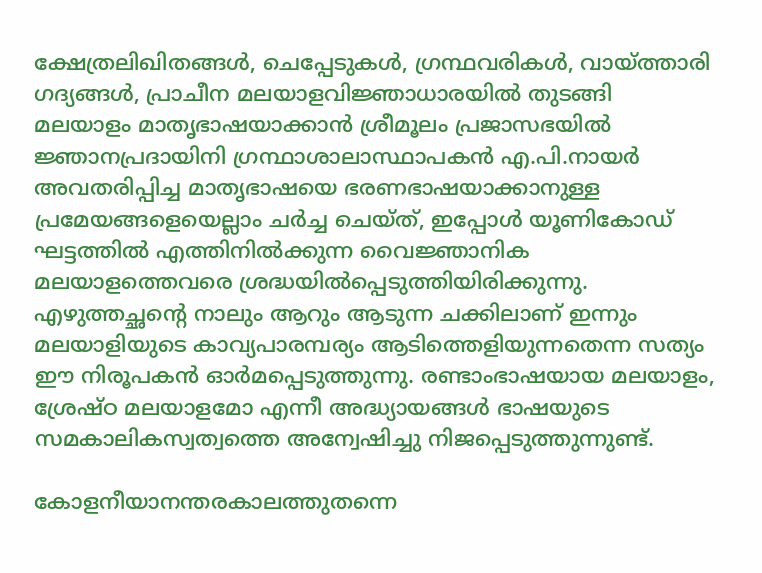ക്ഷേത്രലിഖിതങ്ങള്‍, ചെപ്പേടുകള്‍, ഗ്രന്ഥവരികള്‍, വായ്‌ത്താരി ഗദ്യങ്ങള്‍, പ്രാചീന മലയാളവിജ്ഞാധാരയില്‍ തുടങ്ങി മലയാളം മാതൃഭാഷയാക്കാന്‍ ശ്രീമൂലം പ്രജാസഭയില്‍ ജ്ഞാനപ്രദായിനി ഗ്രന്ഥാശാലാസ്ഥാപകന്‍ എ.പി.നായര്‍ അവതരിപ്പിച്ച മാതൃഭാഷയെ ഭരണഭാഷയാക്കാനുള്ള പ്രമേയങ്ങളെയെല്ലാം ചര്‍ച്ച ചെയ്ത്, ഇപ്പോള്‍ യൂണികോഡ് ഘട്ടത്തില്‍ എത്തിനില്‍ക്കുന്ന വൈജ്ഞാനിക മലയാളത്തെവരെ ശ്രദ്ധയില്‍പ്പെടുത്തിയിരിക്കുന്നു.
എഴുത്തച്ഛന്റെ നാലും ആറും ആടുന്ന ചക്കിലാണ് ഇന്നും മലയാളിയുടെ കാവ്യപാരമ്പര്യം ആടിത്തെളിയുന്നതെന്ന സത്യം ഈ നിരൂപകന്‍ ഓര്‍മപ്പെടുത്തുന്നു. രണ്ടാംഭാഷയായ മലയാളം, ശ്രേഷ്ഠ മലയാളമോ എന്നീ അദ്ധ്യായങ്ങള്‍ ഭാഷയുടെ സമകാലികസ്വത്വത്തെ അന്വേഷിച്ചു നിജപ്പെടുത്തുന്നുണ്ട്.

കോളനീയാനന്തരകാലത്തുതന്നെ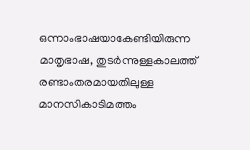ഒന്നാംഭാഷയാകേണ്ടിയിരുന്ന മാതൃഭാഷ, തുടര്‍ന്നുള്ളകാലത്ത് രണ്ടാംതരമായതിലുള്ള മാനസികാടിമത്തം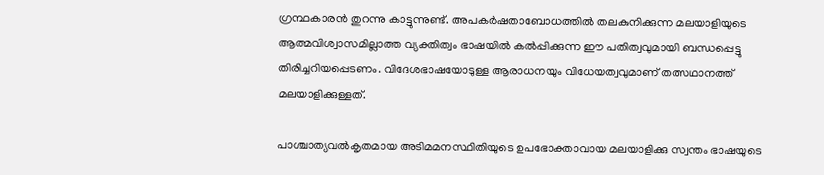ഗ്രന്ഥകാരന്‍ തുറന്നു കാട്ടുന്നുണ്ട്. അപകര്‍ഷതാബോധത്തില്‍ തലകുനിക്കുന്ന മലയാളിയുടെ ആത്മവിശ്വാസമില്ലാത്ത വ്യക്തിത്വം ഭാഷയില്‍ കല്‍പ്പിക്കുന്ന ഈ പതിത്വവുമായി ബന്ധപ്പെട്ടു തിരിച്ചറിയപ്പെടണം. വിദേശഭാഷയോടുള്ള ആരാധനയും വിധേയത്വവുമാണ് തത്സഥാനത്ത് മലയാളിക്കുള്ളത്.

പാശ്ചാത്യവല്‍കൃതമായ അടിമമനസ്ഥിതിയുടെ ഉപഭോക്താവായ മലയാളിക്കു സ്വന്തം ഭാഷയുടെ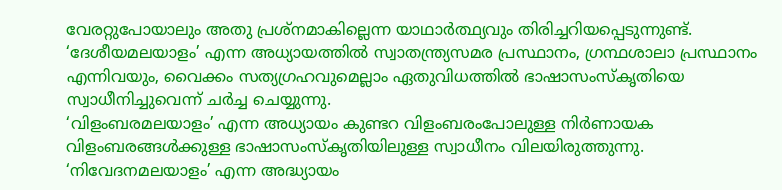വേരറ്റുപോയാലും അതു പ്രശ്‌നമാകില്ലെന്ന യാഥാര്‍ത്ഥ്യവും തിരിച്ചറിയപ്പെടുന്നുണ്ട്. ‘ദേശീയമലയാളം’ എന്ന അധ്യായത്തില്‍ സ്വാതന്ത്ര്യസമര പ്രസ്ഥാനം, ഗ്രന്ഥശാലാ പ്രസ്ഥാനം എന്നിവയും, വൈക്കം സത്യഗ്രഹവുമെല്ലാം ഏതുവിധത്തില്‍ ഭാഷാസംസ്‌കൃതിയെ സ്വാധീനിച്ചുവെന്ന് ചര്‍ച്ച ചെയ്യുന്നു.
‘വിളംബരമലയാളം’ എന്ന അധ്യായം കുണ്ടറ വിളംബരംപോലുള്ള നിര്‍ണായക വിളംബരങ്ങള്‍ക്കുള്ള ഭാഷാസംസ്‌കൃതിയിലുള്ള സ്വാധീനം വിലയിരുത്തുന്നു. ‘നിവേദനമലയാളം’ എന്ന അദ്ധ്യായം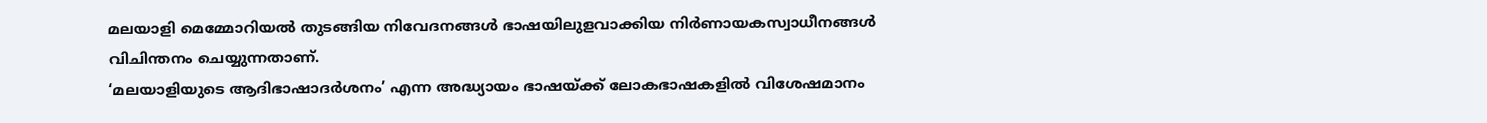മലയാളി മെമ്മോറിയല്‍ തുടങ്ങിയ നിവേദനങ്ങള്‍ ഭാഷയിലുളവാക്കിയ നിര്‍ണായകസ്വാധീനങ്ങള്‍ വിചിന്തനം ചെയ്യുന്നതാണ്.
‘മലയാളിയുടെ ആദിഭാഷാദര്‍ശനം’ എന്ന അദ്ധ്യായം ഭാഷയ്‌ക്ക് ലോകഭാഷകളില്‍ വിശേഷമാനം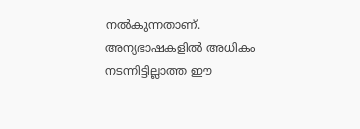നല്‍കുന്നതാണ്. അന്യഭാഷകളില്‍ അധികം നടന്നിട്ടില്ലാത്ത ഈ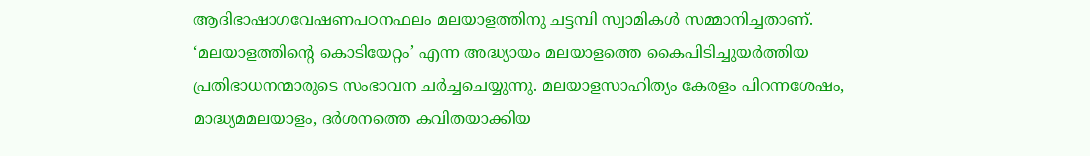ആദിഭാഷാഗവേഷണപഠനഫലം മലയാളത്തിനു ചട്ടമ്പി സ്വാമികള്‍ സമ്മാനിച്ചതാണ്. ‘മലയാളത്തിന്റെ കൊടിയേറ്റം’ എന്ന അദ്ധ്യായം മലയാളത്തെ കൈപിടിച്ചുയര്‍ത്തിയ പ്രതിഭാധനന്മാരുടെ സംഭാവന ചര്‍ച്ചചെയ്യുന്നു. മലയാളസാഹിത്യം കേരളം പിറന്നശേഷം, മാദ്ധ്യമമലയാളം, ദര്‍ശനത്തെ കവിതയാക്കിയ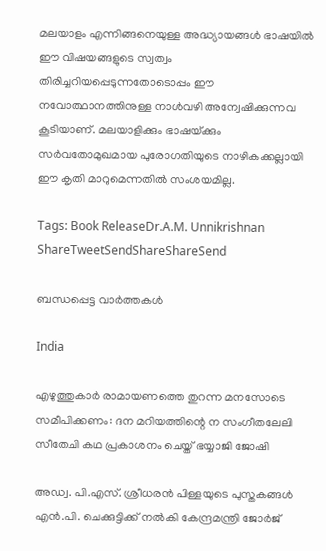മലയാളം എന്നിങ്ങനെയുള്ള അദ്ധ്യായങ്ങള്‍ ഭാഷയില്‍ ഈ വിഷയങ്ങളുടെ സ്വത്വം തിരിച്ചറിയപ്പെടുന്നതോടൊപ്പം ഈ നവോത്ഥാനത്തിനുള്ള നാള്‍വഴി അന്വേഷിക്കുന്നവ കൂടിയാണ്. മലയാളിക്കും ഭാഷയ്‌ക്കും സര്‍വതോമുഖമായ പുരോഗതിയുടെ നാഴികക്കല്ലായി ഈ കൃതി മാറുമെന്നതില്‍ സംശയമില്ല.

Tags: Book ReleaseDr.A.M. Unnikrishnan
ShareTweetSendShareShareSend

ബന്ധപ്പെട്ട വാര്‍ത്തകള്‍

India

എഴുത്തുകാർ രാമായണത്തെ തുറന്ന മനസോടെ സമീപിക്കണം: ദന മറിയത്തിന്റെ ന സംഗീതലേലി സീതേചി കഥ പ്രകാശനം ചെയ്ത് ഭയ്യാജി ജോഷി

അഡ്വ. പി.എസ്. ശ്രീധരന്‍ പിള്ളയുടെ പുസ്തകങ്ങള്‍ എന്‍.പി. ചെക്കുട്ടിക്ക് നല്‍കി കേന്ദ്രമന്ത്രി ജോര്‍ജ്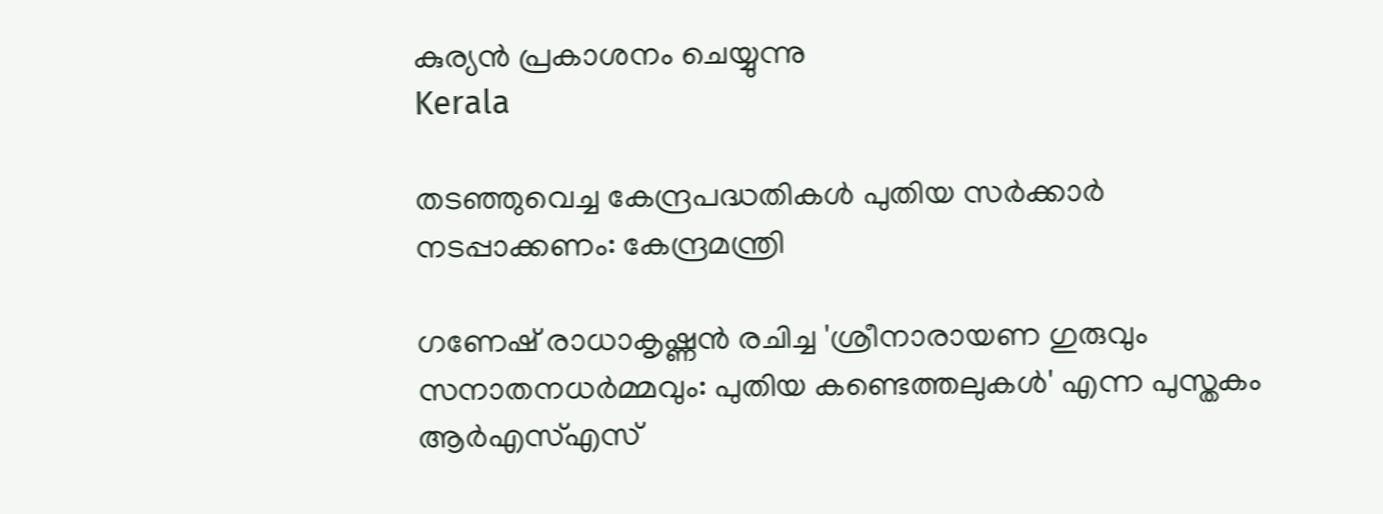കുര്യന്‍ പ്രകാശനം ചെയ്യുന്നു
Kerala

തടഞ്ഞുവെച്ച കേന്ദ്രപദ്ധതികള്‍ പുതിയ സര്‍ക്കാര്‍ നടപ്പാക്കണം: കേന്ദ്രമന്ത്രി

ഗണേഷ് രാധാകൃഷ്ണന്‍ രചിച്ച 'ശ്രീനാരായണ ഗുരുവും സനാതനധര്‍മ്മവും: പുതിയ കണ്ടെത്തലുകള്‍' എന്ന പുസ്തകം ആര്‍എസ്എസ്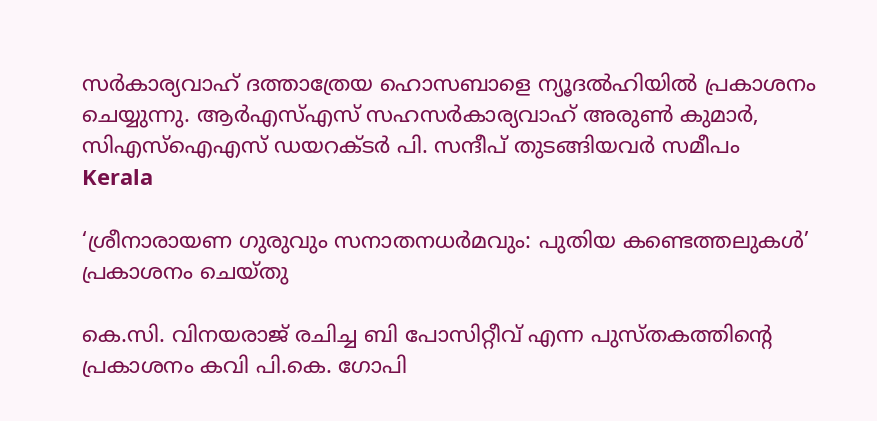സര്‍കാര്യവാഹ് ദത്താത്രേയ ഹൊസബാളെ ന്യൂദല്‍ഹിയില്‍ പ്രകാശനം ചെയ്യുന്നു. ആര്‍എസ്എസ് സഹസര്‍കാര്യവാഹ് അരുണ്‍ കുമാര്‍, സിഎസ്ഐഎസ് ഡയറക്ടര്‍ പി. സന്ദീപ് തുടങ്ങിയവര്‍ സമീപം
Kerala

‘ശ്രീനാരായണ ഗുരുവും സനാതനധര്‍മവും: പുതിയ കണ്ടെത്തലുകള്‍’ പ്രകാശനം ചെയ്തു

കെ.സി. വിനയരാജ് രചിച്ച ബി പോസിറ്റീവ് എന്ന പുസ്തകത്തിന്റെ പ്രകാശനം കവി പി.കെ. ഗോപി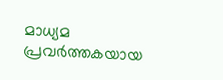മാധ്യമ പ്രവര്‍ത്തകയായ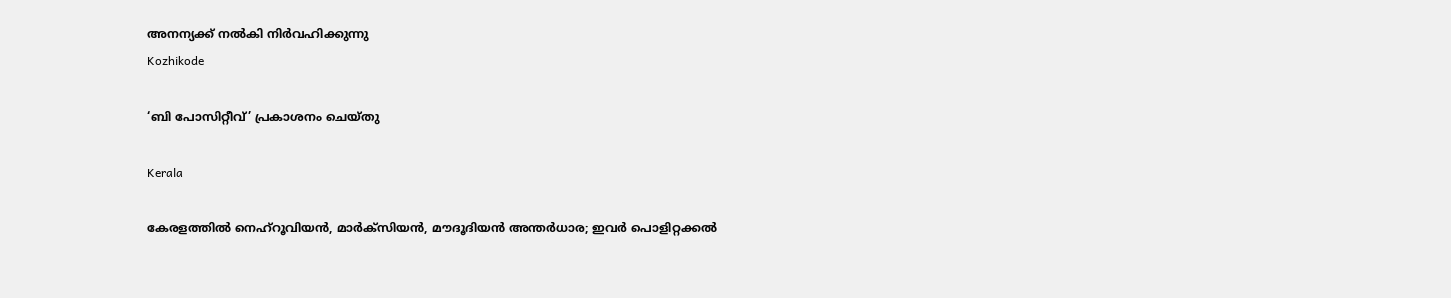അനന്യക്ക് നല്‍കി നിര്‍വഹിക്കുന്നു
Kozhikode

‘ബി പോസിറ്റീവ്’ പ്രകാശനം ചെയ്തു

Kerala

കേരളത്തില്‍ നെഹ്‌റൂവിയന്‍, മാര്‍ക്‌സിയന്‍, മൗദൂദിയന്‍ അന്തര്‍ധാര; ഇവർ പൊളിറ്റക്കല്‍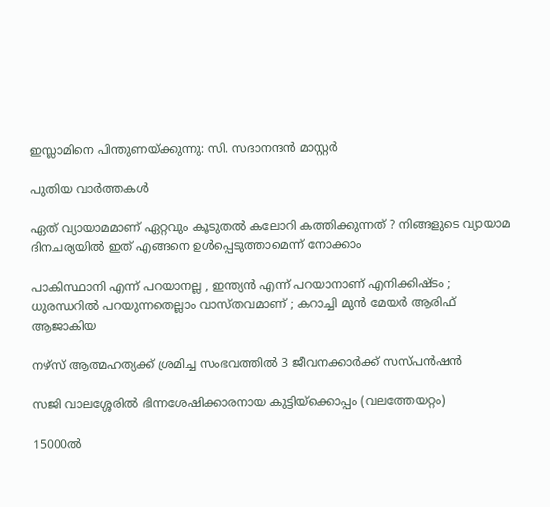ഇസ്ലാമിനെ പിന്തുണയ്‌ക്കുന്നു: സി. സദാനന്ദന്‍ മാസ്റ്റര്‍

പുതിയ വാര്‍ത്തകള്‍

ഏത് വ്യായാമമാണ് ഏറ്റവും കൂടുതൽ കലോറി കത്തിക്കുന്നത് ? നിങ്ങളുടെ വ്യായാമ ദിനചര്യയിൽ ഇത് എങ്ങനെ ഉൾപ്പെടുത്താമെന്ന് നോക്കാം

പാകിസ്ഥാനി എന്ന് പറയാനല്ല , ഇന്ത്യൻ എന്ന് പറയാനാണ് എനിക്കിഷ്ടം ; ധുരന്ധറിൽ പറയുന്നതെല്ലാം വാസ്തവമാണ് ; കറാച്ചി മുൻ മേയർ ആരിഫ് ആജാകിയ

നഴ്‌സ് ആത്മഹത്യക്ക് ശ്രമിച്ച സംഭവത്തില്‍ 3 ജീവനക്കാര്‍ക്ക് സസ്പന്‍ഷന്‍

സജി വാലശ്ശേരില്‍ ഭിന്നശേഷിക്കാരനായ കുട്ടിയ്ക്കൊപ്പം (വലത്തേയറ്റം)

15000ല്‍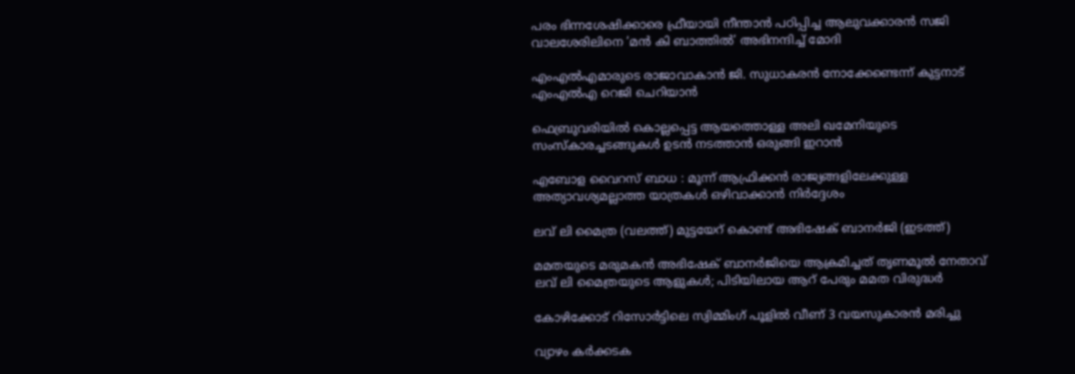പരം ഭിന്നശേഷിക്കാരെ ഫ്രീയായി നീന്താന്‍ പഠിപ്പിച്ച ആലുവക്കാരന്‍ സജി വാലശേരിലിനെ ‘മൻ കി ബാത്തിൽ’ അഭിനന്ദിച്ച് മോദി

എംഎല്‍എമാരുടെ രാജാവാകാന്‍ ജി. സുധാകരന്‍ നോക്കേണ്ടെന്ന് കുട്ടനാട് എംഎല്‍എ റെജി ചെറിയാന്‍

ഫെബ്രുവരിയില്‍ കൊല്ലപ്പെട്ട ആയത്തൊള്ള അലി ഖമേനിയുടെ സംസ്കാരച്ചടങ്ങുകള്‍ ഉടന്‍ നടത്താന്‍ ഒരുങ്ങി ഇറാന്‍

എബോള വൈറസ് ബാധ : മൂന്ന് ആഫ്രിക്കൻ രാജ്യങ്ങളിലേക്കുള്ള അത്യാവശ്യമല്ലാത്ത യാത്രകൾ ഒഴിവാക്കാൻ നിർദ്ദേശം

ലവ് ലി മൈത്ര (വലത്ത്) മുട്ടയേറ് കൊണ്ട് അഭിഷേക് ബാനര്‍ജി (ഇടത്ത്)

മമതയുടെ മരുമകന്‍ അഭിഷേക് ബാനര്‍ജിയെ ആക്രമിച്ചത് തൃണമൂല്‍ നേതാവ് ലവ് ലി മൈത്രയുടെ ആളുകള്‍; പിടിയിലായ ആറ് പേരും മമത വിരുദ്ധര്‍

കോഴിക്കോട് റിസോര്‍ട്ടിലെ സ്വിമ്മിംഗ് പൂളില്‍ വീണ് 3 വയസുകാരന്‍ മരിച്ചു

വ്യാഴം കർക്കടക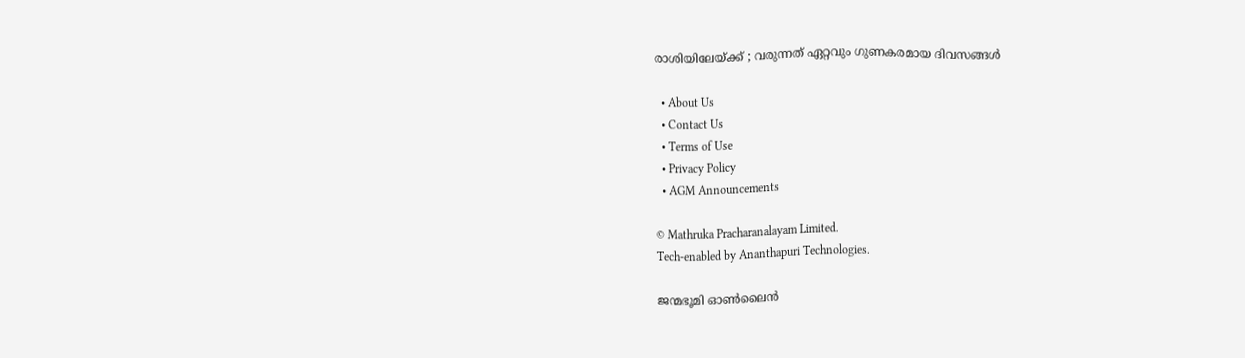രാശിയിലേയ്‌ക്ക് ; വരുന്നത് ഏറ്റവും ഗുണകരമായ ദിവസങ്ങൾ

  • About Us
  • Contact Us
  • Terms of Use
  • Privacy Policy
  • AGM Announcements

© Mathruka Pracharanalayam Limited.
Tech-enabled by Ananthapuri Technologies.

ജന്മഭൂമി ഓണ്‍ലൈന്‍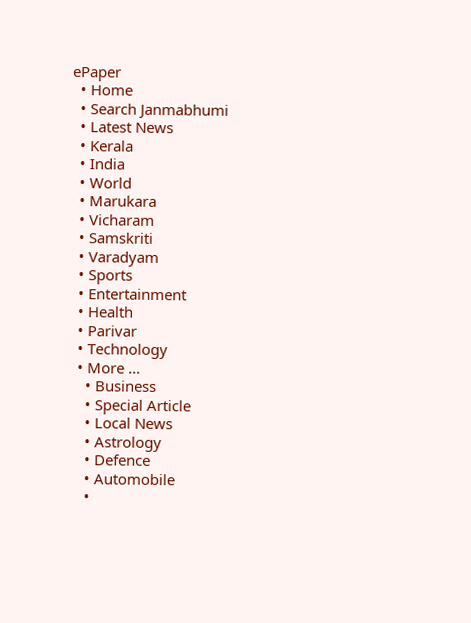ePaper
  • Home
  • Search Janmabhumi
  • Latest News
  • Kerala
  • India
  • World
  • Marukara
  • Vicharam
  • Samskriti
  • Varadyam
  • Sports
  • Entertainment
  • Health
  • Parivar
  • Technology
  • More …
    • Business
    • Special Article
    • Local News
    • Astrology
    • Defence
    • Automobile
    •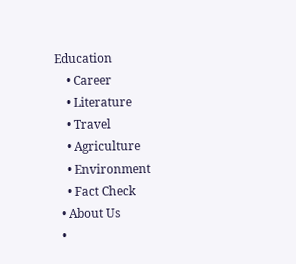Education
    • Career
    • Literature
    • Travel
    • Agriculture
    • Environment
    • Fact Check
  • About Us
  •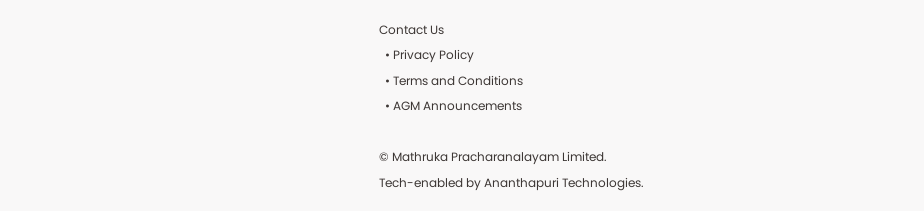Contact Us
  • Privacy Policy
  • Terms and Conditions
  • AGM Announcements

© Mathruka Pracharanalayam Limited.
Tech-enabled by Ananthapuri Technologies.